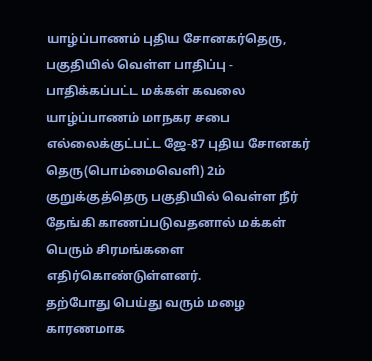யாழ்ப்பாணம் புதிய சோனகர்தெரு, பகுதியில் வெள்ள பாதிப்பு - பாதிக்கப்பட்ட மக்கள் கவலை
யாழ்ப்பாணம் மாநகர சபை எல்லைக்குட்பட்ட ஜே-87 புதிய சோனகர் தெரு(பொம்மைவெளி) 2ம் குறுக்குத்தெரு பகுதியில் வெள்ள நீர் தேங்கி காணப்படுவதனால் மக்கள் பெரும் சிரமங்களை எதிர்கொண்டுள்ளனர்.
தற்போது பெய்து வரும் மழை காரணமாக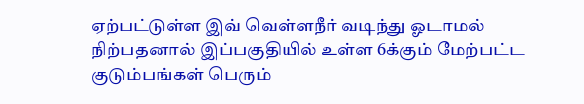ஏற்பட்டுள்ள இவ் வெள்ளநீர் வடிந்து ஓடாமல் நிற்பதனால் இப்பகுதியில் உள்ள 6க்கும் மேற்பட்ட குடும்பங்கள் பெரும்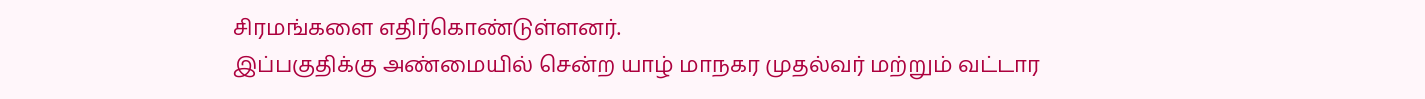சிரமங்களை எதிர்கொண்டுள்ளனர்.
இப்பகுதிக்கு அண்மையில் சென்ற யாழ் மாநகர முதல்வர் மற்றும் வட்டார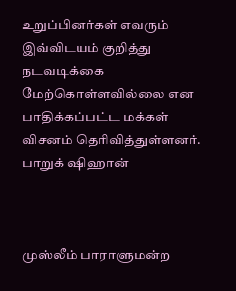உறுப்பினர்கள் எவரும் இவ்விடயம் குறித்து நடவடிக்கை மேற்கொள்ளவில்லை என பாதிக்கப்பட்ட மக்கள் விசனம் தெரிவித்துள்ளனர்.
பாறுக் ஷிஹான்



முஸ்லீம் பாராளுமன்ற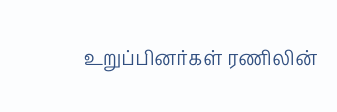உறுப்பினர்கள் ரணிலின்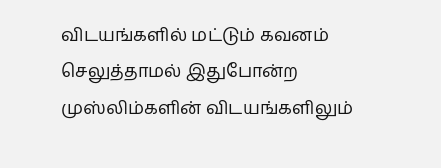விடயங்களில் மட்டும் கவனம் செலுத்தாமல் இதுபோன்ற முஸ்லிம்களின் விடயங்களிலும்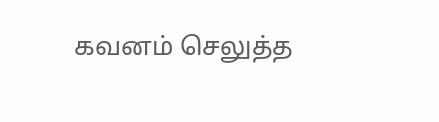கவனம் செலுத்த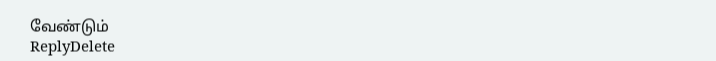வேண்டும்
ReplyDelete